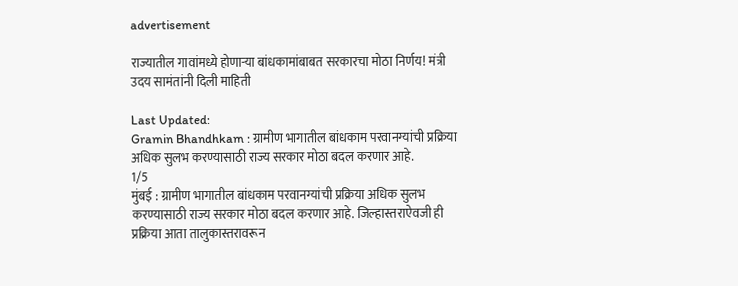advertisement

राज्यातील गावांमध्ये होणाऱ्या बांधकामांबाबत सरकारचा मोठा निर्णय! मंत्री उदय सामंतांनी दिली माहिती

Last Updated:
Gramin Bhandhkam : ग्रामीण भागातील बांधकाम परवानग्यांची प्रक्रिया अधिक सुलभ करण्यासाठी राज्य सरकार मोठा बदल करणार आहे.
1/5
मुंबई : ग्रामीण भागातील बांधकाम परवानग्यांची प्रक्रिया अधिक सुलभ करण्यासाठी राज्य सरकार मोठा बदल करणार आहे. जिल्हास्तराऐवजी ही प्रक्रिया आता तालुकास्तरावरून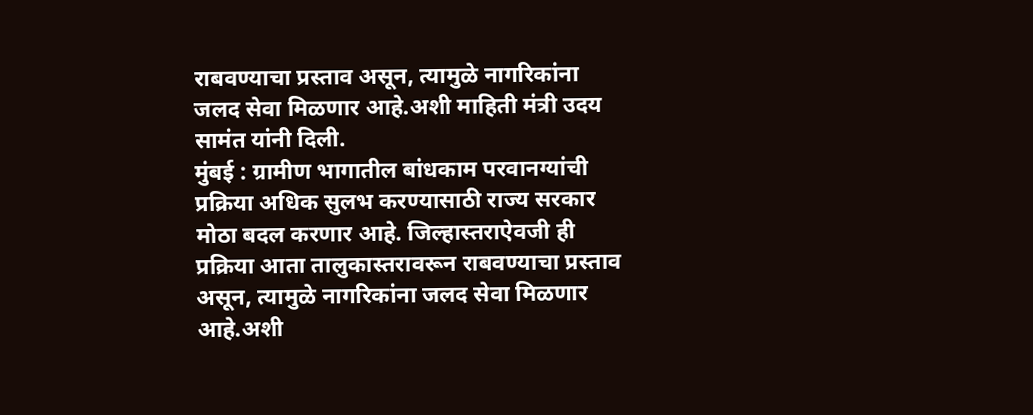राबवण्याचा प्रस्ताव असून, त्यामुळे नागरिकांना जलद सेवा मिळणार आहे.अशी माहिती मंत्री उदय सामंत यांनी दिली.
मुंबई : ग्रामीण भागातील बांधकाम परवानग्यांची प्रक्रिया अधिक सुलभ करण्यासाठी राज्य सरकार मोठा बदल करणार आहे. जिल्हास्तराऐवजी ही प्रक्रिया आता तालुकास्तरावरून राबवण्याचा प्रस्ताव असून, त्यामुळे नागरिकांना जलद सेवा मिळणार आहे.अशी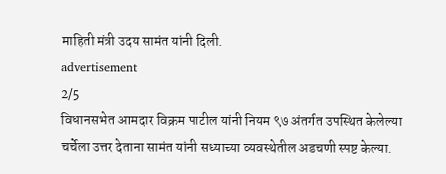माहिती मंत्री उदय सामंत यांनी दिली.
advertisement
2/5
विधानसभेत आमदार विक्रम पाटील यांनी नियम ९७ अंतर्गत उपस्थित केलेल्या चर्चेला उत्तर देताना सामंत यांनी सध्याच्या व्यवस्थेतील अडचणी स्पष्ट केल्या.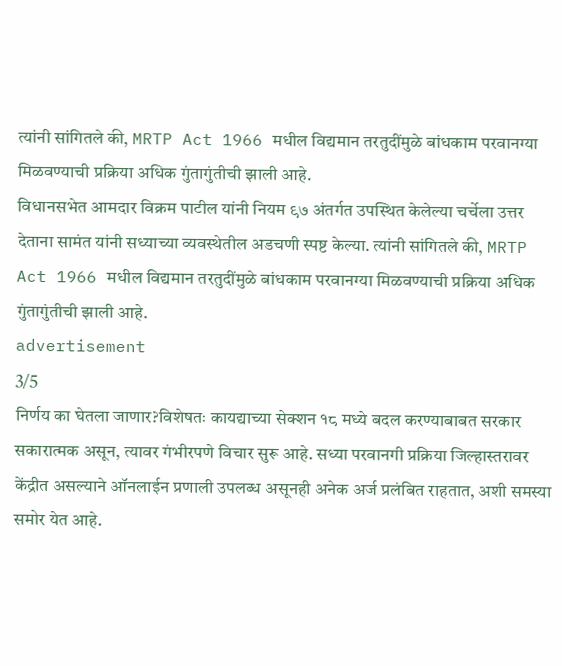त्यांनी सांगितले की, MRTP Act 1966 मधील विद्यमान तरतुदींमुळे बांधकाम परवानग्या मिळवण्याची प्रक्रिया अधिक गुंतागुंतीची झाली आहे.
विधानसभेत आमदार विक्रम पाटील यांनी नियम ९७ अंतर्गत उपस्थित केलेल्या चर्चेला उत्तर देताना सामंत यांनी सध्याच्या व्यवस्थेतील अडचणी स्पष्ट केल्या. त्यांनी सांगितले की, MRTP Act 1966 मधील विद्यमान तरतुदींमुळे बांधकाम परवानग्या मिळवण्याची प्रक्रिया अधिक गुंतागुंतीची झाली आहे.
advertisement
3/5
निर्णय का घेतला जाणार?विशेषतः कायद्याच्या सेक्शन १८ मध्ये बदल करण्याबाबत सरकार सकारात्मक असून, त्यावर गंभीरपणे विचार सुरू आहे. सध्या परवानगी प्रक्रिया जिल्हास्तरावर केंद्रीत असल्याने ऑनलाईन प्रणाली उपलब्ध असूनही अनेक अर्ज प्रलंबित राहतात, अशी समस्या समोर येत आहे.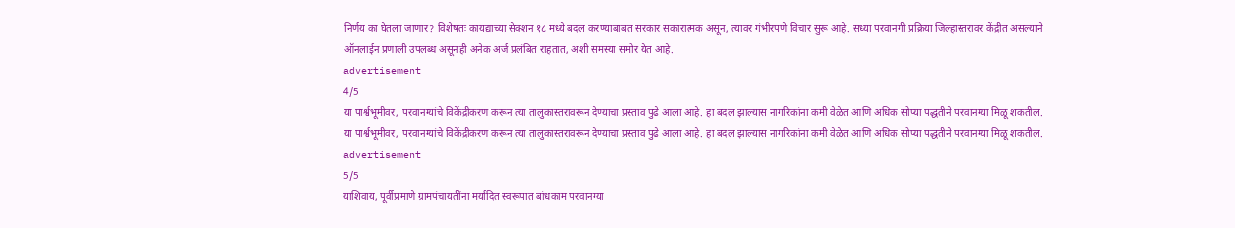निर्णय का घेतला जाणार? विशेषतः कायद्याच्या सेक्शन १८ मध्ये बदल करण्याबाबत सरकार सकारात्मक असून, त्यावर गंभीरपणे विचार सुरू आहे. सध्या परवानगी प्रक्रिया जिल्हास्तरावर केंद्रीत असल्याने ऑनलाईन प्रणाली उपलब्ध असूनही अनेक अर्ज प्रलंबित राहतात, अशी समस्या समोर येत आहे.
advertisement
4/5
या पार्श्वभूमीवर, परवानग्यांचे विकेंद्रीकरण करून त्या तालुकास्तरावरून देण्याचा प्रस्ताव पुढे आला आहे. हा बदल झाल्यास नागरिकांना कमी वेळेत आणि अधिक सोप्या पद्धतीने परवानग्या मिळू शकतील.
या पार्श्वभूमीवर, परवानग्यांचे विकेंद्रीकरण करून त्या तालुकास्तरावरून देण्याचा प्रस्ताव पुढे आला आहे. हा बदल झाल्यास नागरिकांना कमी वेळेत आणि अधिक सोप्या पद्धतीने परवानग्या मिळू शकतील.
advertisement
5/5
याशिवाय, पूर्वीप्रमाणे ग्रामपंचायतींना मर्यादित स्वरूपात बांधकाम परवानग्या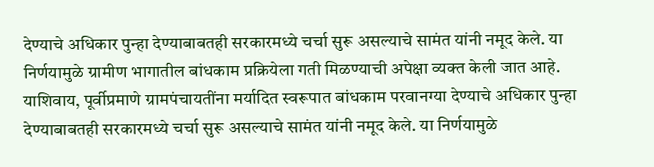देण्याचे अधिकार पुन्हा देण्याबाबतही सरकारमध्ये चर्चा सुरू असल्याचे सामंत यांनी नमूद केले. या निर्णयामुळे ग्रामीण भागातील बांधकाम प्रक्रियेला गती मिळण्याची अपेक्षा व्यक्त केली जात आहे.
याशिवाय, पूर्वीप्रमाणे ग्रामपंचायतींना मर्यादित स्वरूपात बांधकाम परवानग्या देण्याचे अधिकार पुन्हा देण्याबाबतही सरकारमध्ये चर्चा सुरू असल्याचे सामंत यांनी नमूद केले. या निर्णयामुळे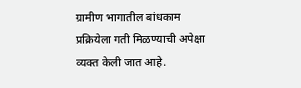ग्रामीण भागातील बांधकाम प्रक्रियेला गती मिळण्याची अपेक्षा व्यक्त केली जात आहे.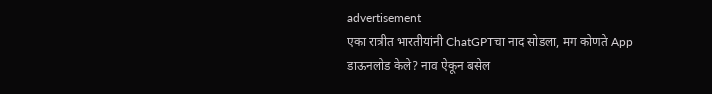advertisement
एका रात्रीत भारतीयांनी ChatGPTचा नाद सोडला, मग कोणते App डाऊनलोड केले? नाव ऐकून बसेल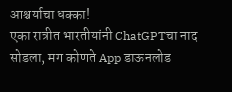आश्चर्याचा धक्का!
एका रात्रीत भारतीयांनी ChatGPTचा नाद सोडला, मग कोणते App डाऊनलोड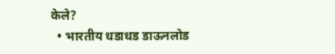केले?
  • भारतीय धडाधड डाऊनलोड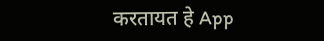करतायत हे App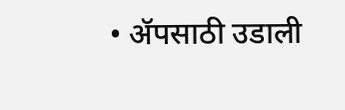• ॲपसाठी उडाली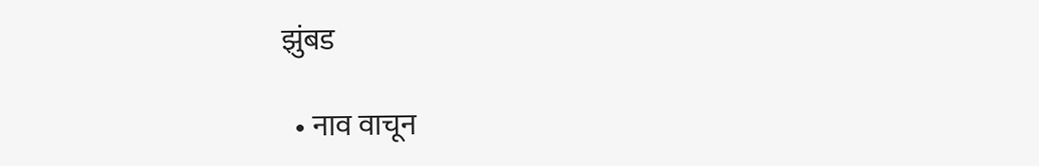झुंबड

  • नाव वाचून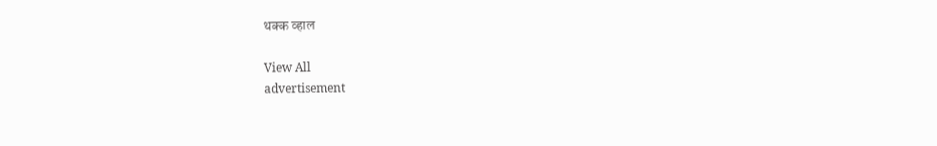थक्क व्हाल

View All
advertisement